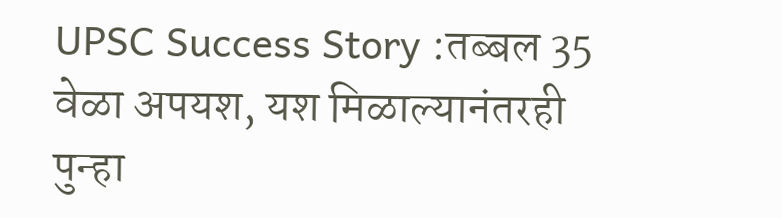UPSC Success Story :तब्बल 35 वेळा अपयश, यश मिळाल्यानंतरही पुन्हा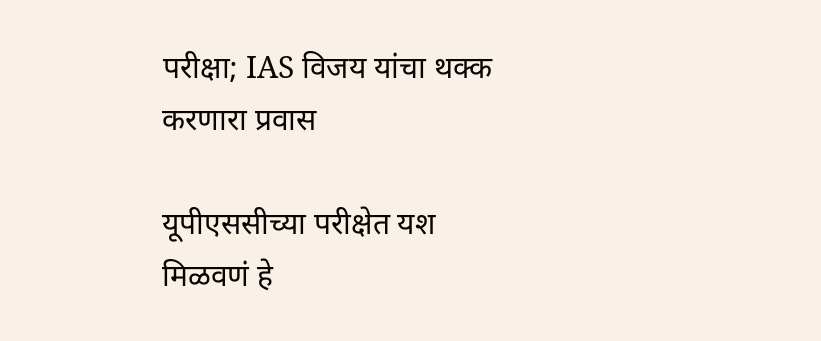परीक्षा; IAS विजय यांचा थक्क करणारा प्रवास

यूपीएससीच्या परीक्षेत यश मिळवणं हे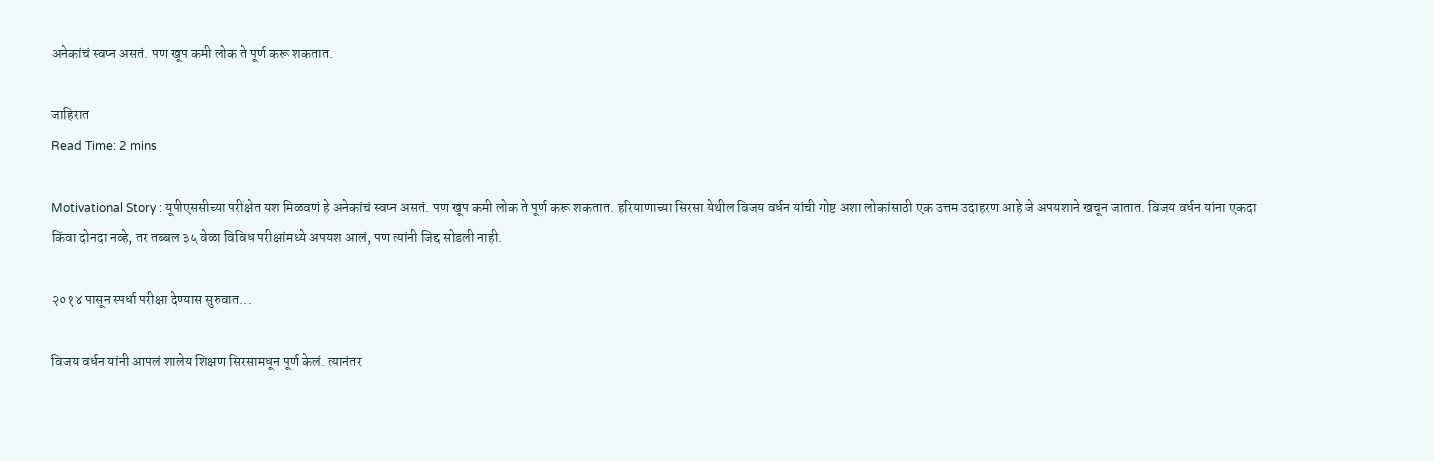अनेकांचं स्वप्न असतं. पण खूप कमी लोक ते पूर्ण करू शकतात.

जाहिरात
Read Time: 2 mins

Motivational Story : यूपीएससीच्या परीक्षेत यश मिळवणं हे अनेकांचं स्वप्न असतं. पण खूप कमी लोक ते पूर्ण करू शकतात. हरियाणाच्या सिरसा येथील विजय वर्धन यांची गोष्ट अशा लोकांसाठी एक उत्तम उदाहरण आहे जे अपयशाने खचून जातात. विजय वर्धन यांना एकदा किंवा दोनदा नव्हे, तर तब्बल ३५ वेळा विविध परीक्षांमध्ये अपयश आलं, पण त्यांनी जिद्द सोडली नाही.

२०१४ पासून स्पर्धा परीक्षा देण्यास सुरुवात...

विजय वर्धन यांनी आपलं शालेय शिक्षण सिरसामधून पूर्ण केलं. त्यानंतर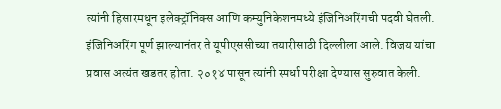त्यांनी हिसारमधून इलेक्ट्रॉनिक्स आणि कम्युनिकेशनमध्ये इंजिनिअरिंगची पदवी घेतली. इंजिनिअरिंग पूर्ण झाल्यानंतर ते यूपीएससीच्या तयारीसाठी दिल्लीला आले. विजय यांचा प्रवास अत्यंत खडतर होता. २०१४ पासून त्यांनी स्पर्धा परीक्षा देण्यास सुरुवात केली.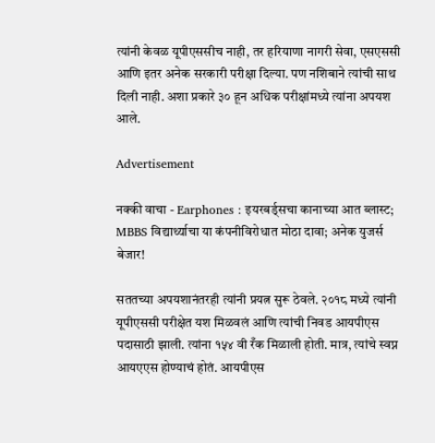त्यांनी केवळ यूपीएससीच नाही, तर हरियाणा नागरी सेवा, एसएससी आणि इतर अनेक सरकारी परीक्षा दिल्या. पण नशिबाने त्यांची साथ दिली नाही. अशा प्रकारे ३० हून अधिक परीक्षांमध्ये त्यांना अपयश आले.

Advertisement

नक्की वाचा - Earphones : इयरबर्ड्सचा कानाच्या आत ब्लास्ट; MBBS विद्यार्थ्याचा या कंपनीविरोधात मोठा दावा; अनेक युजर्स बेजार!

सततच्या अपयशानंतरही त्यांनी प्रयत्न सुरू ठेवले. २०१८ मध्ये त्यांनी यूपीएससी परीक्षेत यश मिळवलं आणि त्यांची निवड आयपीएस पदासाठी झाली. त्यांना १५४ वी रँक मिळाली होती. मात्र, त्यांचे स्वप्न आयएएस होण्याचं होतं. आयपीएस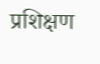प्रशिक्षण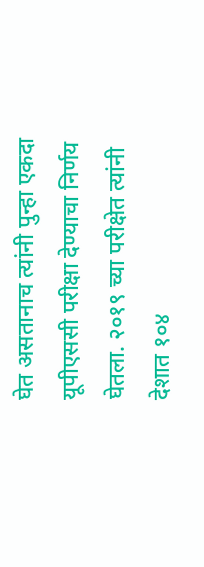घेत असतानाच त्यांनी पुन्हा एकदा यूपीएससी परीक्षा देण्याचा निर्णय घेतला. २०१९ च्या परीक्षेत त्यांनी देशात १०४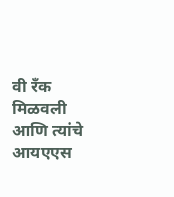वी रँक मिळवली आणि त्यांचे आयएएस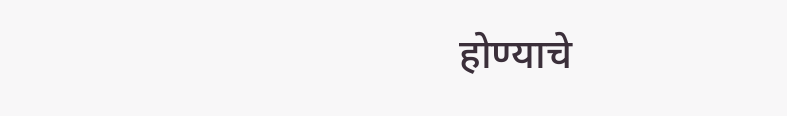होण्याचे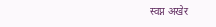स्वप्न अखेर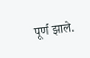पूर्ण झाले.